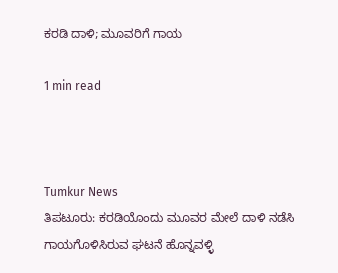ಕರಡಿ ದಾಳಿ; ಮೂವರಿಗೆ ಗಾಯ

1 min read



Tumkur News
ತಿಪಟೂರು: ಕರಡಿಯೊಂದು ಮೂವರ ಮೇಲೆ ದಾಳಿ ನಡೆಸಿ ಗಾಯಗೊಳಿಸಿರುವ ಘಟನೆ ಹೊನ್ನವಳ್ಳಿ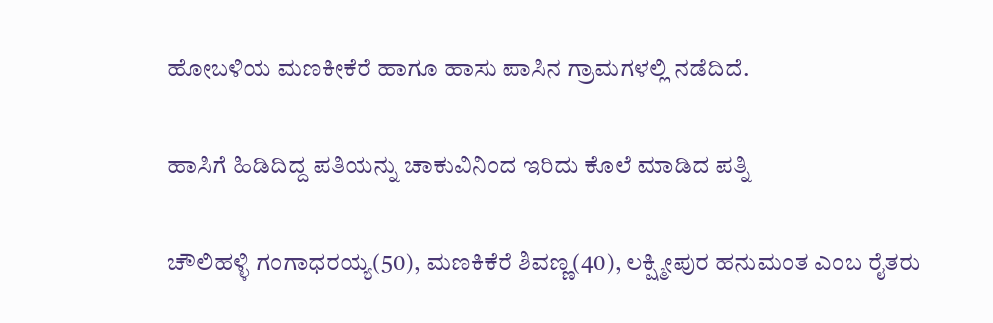ಹೋಬಳಿಯ ಮಣಕೀಕೆರೆ ಹಾಗೂ ಹಾಸು ಪಾಸಿನ ಗ್ರಾಮಗಳಲ್ಲಿ ನಡೆದಿದೆ.

ಹಾಸಿಗೆ ಹಿಡಿದಿದ್ದ ಪತಿಯನ್ನು ಚಾಕುವಿನಿಂದ ಇರಿದು ಕೊಲೆ ಮಾಡಿದ ಪತ್ನಿ

ಚೌಲಿಹಳ್ಳಿ ಗಂಗಾಧರಯ್ಯ(50), ಮಣಕಿಕೆರೆ ಶಿವಣ್ಣ(40), ಲಕ್ಷ್ಮೀಪುರ ಹನುಮಂತ ಎಂಬ ರೈತರು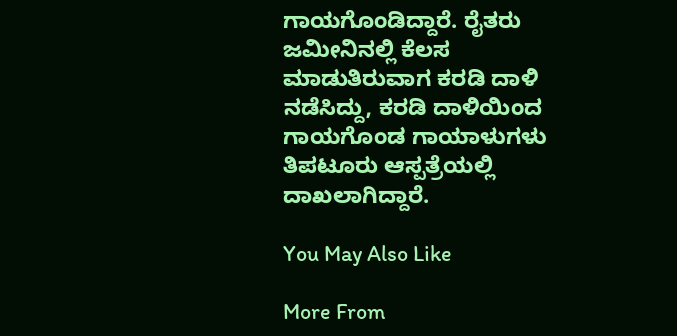ಗಾಯಗೊಂಡಿದ್ದಾರೆ. ರೈತರು ಜಮೀನಿನಲ್ಲಿ ಕೆಲಸ ಮಾಡುತಿರುವಾಗ ಕರಡಿ ದಾಳಿ ನಡೆಸಿದ್ದು, ಕರಡಿ ದಾಳಿಯಿಂದ ಗಾಯಗೊಂಡ ಗಾಯಾಳುಗಳು ತಿಪಟೂರು ಆಸ್ಪತ್ರೆಯಲ್ಲಿ ದಾಖಲಾಗಿದ್ದಾರೆ.

You May Also Like

More From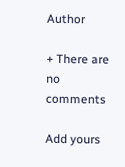Author

+ There are no comments

Add yours